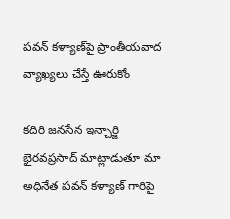పవన్ కళ్యాణ్‌పై ప్రాంతీయవాద వ్యాఖ్యలు చేస్తే ఊరుకోం

కదిరి జనసేన ఇన్చార్జి భైరవప్రసాద్ మాట్లాడుతూ మా అధినేత పవన్ కళ్యాణ్ గారిపై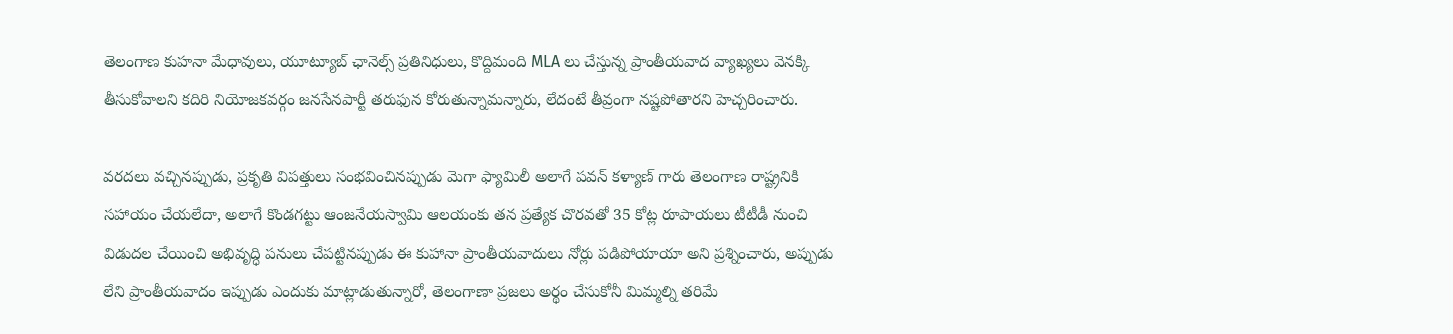తెలంగాణ కుహనా మేధావులు, యూట్యూబ్ ఛానెల్స్ ప్రతినిధులు, కొద్దిమంది MLA లు చేస్తున్న ప్రాంతీయవాద వ్యాఖ్యలు వెనక్కి తీసుకోవాలని కదిరి నియోజకవర్గం జనసేనపార్టీ తరుఫున కోరుతున్నామన్నారు, లేదంటే తీవ్రంగా నష్టపోతారని హెచ్చరించారు.

వరదలు వచ్చినప్పుడు, ప్రకృతి విపత్తులు సంభవించినప్పుడు మెగా ఫ్యామిలీ అలాగే పవన్ కళ్యాణ్ గారు తెలంగాణ రాష్ట్రనికి సహాయం చేయలేదా, అలాగే కొండగట్టు ఆంజనేయస్వామి ఆలయంకు తన ప్రత్యేక చొరవతో 35 కోట్ల రూపాయలు టీటీడీ నుంచి విడుదల చేయించి అభివృద్ధి పనులు చేపట్టినప్పుడు ఈ కుహానా ప్రాంతీయవాదులు నోర్లు పడిపోయాయా అని ప్రశ్నించారు, అప్పుడు లేని ప్రాంతీయవాదం ఇప్పుడు ఎందుకు మాట్లాడుతున్నారో, తెలంగాణా ప్రజలు అర్థం చేసుకోనీ మిమ్మల్ని తరిమే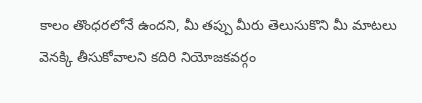కాలం తొంధరలోనే ఉందని, మీ తప్పు మీరు తెలుసుకొని మీ మాటలు వెనక్కి తీసుకోవాలని కదిరి నియోజకవర్గం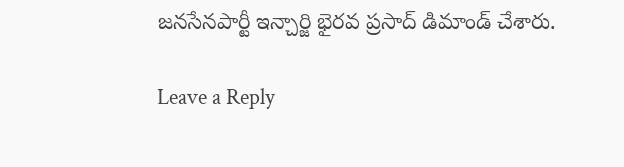జనసేనపార్టీ ఇన్చార్జి భైరవ ప్రసాద్ డిమాండ్ చేశారు.

Leave a Reply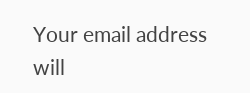Your email address will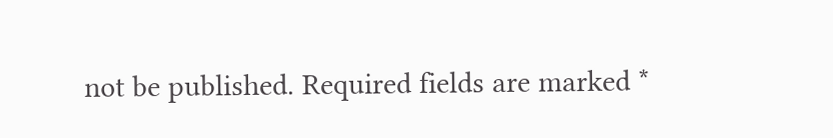not be published. Required fields are marked *